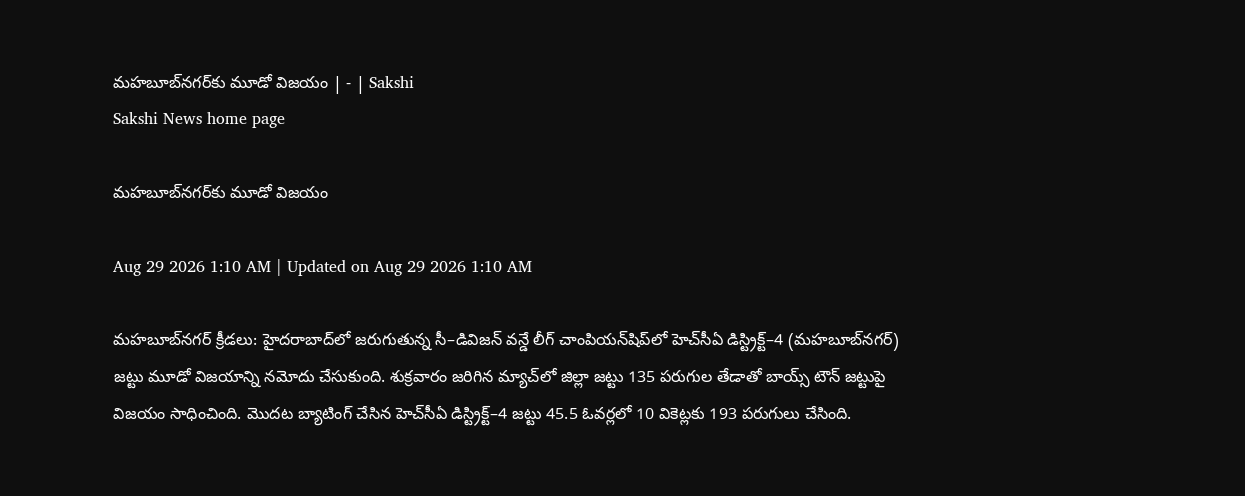మహబూబ్‌నగర్‌కు మూడో విజయం | - | Sakshi
Sakshi News home page

మహబూబ్‌నగర్‌కు మూడో విజయం

Aug 29 2026 1:10 AM | Updated on Aug 29 2026 1:10 AM

మహబూబ్‌నగర్‌ క్రీడలు: హైదరాబాద్‌లో జరుగుతున్న సీ–డివిజన్‌ వన్డే లీగ్‌ చాంపియన్‌షిప్‌లో హెచ్‌సీఏ డిస్ట్రిక్ట్‌–4 (మహబూబ్‌నగర్‌) జట్టు మూడో విజయాన్ని నమోదు చేసుకుంది. శుక్రవారం జరిగిన మ్యాచ్‌లో జిల్లా జట్టు 135 పరుగుల తేడాతో బాయ్స్‌ టౌన్‌ జట్టుపై విజయం సాధించింది. మొదట బ్యాటింగ్‌ చేసిన హెచ్‌సీఏ డిస్ట్రిక్ట్‌–4 జట్టు 45.5 ఓవర్లలో 10 వికెట్లకు 193 పరుగులు చేసింది.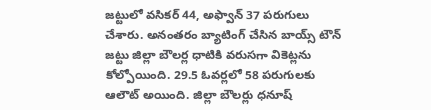జట్టులో వసికర్‌ 44, అఫ్వాన్‌ 37 పరుగులు చేశారు. అనంతరం బ్యాటింగ్‌ చేసిన బాయ్స్‌ టౌన్‌ జట్టు జిల్లా బౌలర్ల ధాటికి వరుసగా వికెట్లను కోల్పోయింది. 29.5 ఓవర్లలో 58 పరుగులకు ఆలౌట్‌ అయింది. జిల్లా బౌలర్లు ధనూష్‌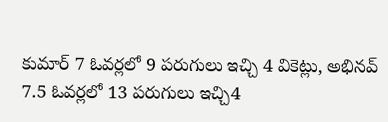కుమార్‌ 7 ఓవర్లలో 9 పరుగులు ఇచ్చి 4 వికెట్లు, అభినవ్‌ 7.5 ఓవర్లలో 13 పరుగులు ఇచ్చి4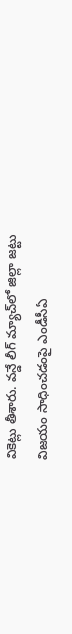వికెట్లు తీశారు. వన్డే లీగ్‌ మ్యాచ్‌లో జిల్లా జట్టు విజయం సాధించడంపై ఎండీసీఏ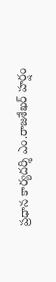ప్రధాన కార్యదర్శి ఎం.రాజశేఖర్‌ హర్షం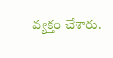వ్యక్తం చేశారు.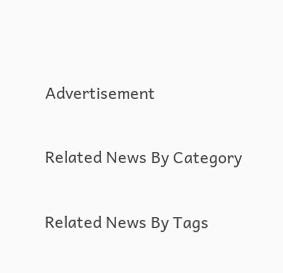Advertisement

Related News By Category

Related News By Tags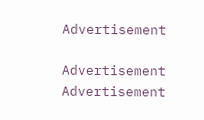Advertisement

Advertisement
Advertisement